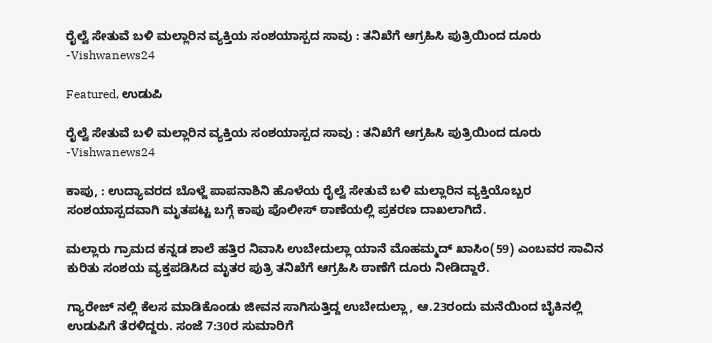ರೈಲ್ವೆ ಸೇತುವೆ ಬಳಿ ಮಲ್ಲಾರಿನ ವ್ಯಕ್ತಿಯ ಸಂಶಯಾಸ್ಪದ ಸಾವು : ತನಿಖೆಗೆ ಆಗ್ರಹಿಸಿ ಪುತ್ರಿಯಿಂದ ದೂರು -Vishwanews24

Featured, ಉಡುಪಿ

ರೈಲ್ವೆ ಸೇತುವೆ ಬಳಿ ಮಲ್ಲಾರಿನ ವ್ಯಕ್ತಿಯ ಸಂಶಯಾಸ್ಪದ ಸಾವು : ತನಿಖೆಗೆ ಆಗ್ರಹಿಸಿ ಪುತ್ರಿಯಿಂದ ದೂರು -Vishwanews24

ಕಾಪು, : ಉದ್ಯಾವರದ ಬೊಳ್ಜೆ ಪಾಪನಾಶಿನಿ ಹೊಳೆಯ ರೈಲ್ವೆ ಸೇತುವೆ ಬಳಿ ಮಲ್ಲಾರಿನ ವ್ಯಕ್ತಿಯೊಬ್ಬರ ಸಂಶಯಾಸ್ಪದವಾಗಿ ಮೃತಪಟ್ಟ ಬಗ್ಗೆ ಕಾಪು ಪೊಲೀಸ್ ಠಾಣೆಯಲ್ಲಿ ಪ್ರಕರಣ ದಾಖಲಾಗಿದೆ.

ಮಲ್ಲಾರು ಗ್ರಾಮದ ಕನ್ನಡ ಶಾಲೆ ಹತ್ತಿರ ನಿವಾಸಿ ಉಬೇದುಲ್ಲಾ ಯಾನೆ ಮೊಹಮ್ಮದ್ ಖಾಸಿಂ(59) ಎಂಬವರ ಸಾವಿನ ಕುರಿತು ಸಂಶಯ ವ್ಯಕ್ತಪಡಿಸಿದ ಮೃತರ ಪುತ್ರಿ ತನಿಖೆಗೆ ಆಗ್ರಹಿಸಿ ಠಾಣೆಗೆ ದೂರು ನೀಡಿದ್ದಾರೆ.

ಗ್ಯಾರೇಜ್ ನಲ್ಲಿ ಕೆಲಸ ಮಾಡಿಕೊಂಡು ಜೀವನ ಸಾಗಿಸುತ್ತಿದ್ದ ಉಬೇದುಲ್ಲಾ, ಆ.23ರಂದು ಮನೆಯಿಂದ ಬೈಕಿನಲ್ಲಿ ಉಡುಪಿಗೆ ತೆರಳಿದ್ದರು. ಸಂಜೆ 7:30ರ ಸುಮಾರಿಗೆ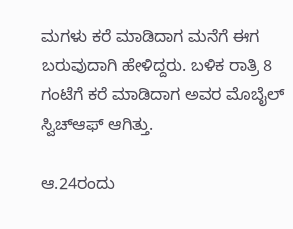ಮಗಳು ಕರೆ ಮಾಡಿದಾಗ ಮನೆಗೆ ಈಗ ಬರುವುದಾಗಿ ಹೇಳಿದ್ದರು. ಬಳಿಕ ರಾತ್ರಿ 8 ಗಂಟೆಗೆ ಕರೆ ಮಾಡಿದಾಗ ಅವರ ಮೊಬೈಲ್ ಸ್ವಿಚ್‌ಆಫ್ ಆಗಿತ್ತು.

ಆ.24ರಂದು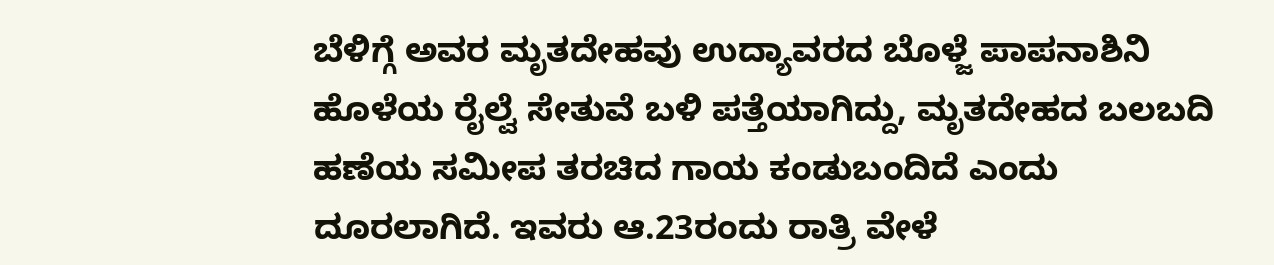ಬೆಳಿಗ್ಗೆ ಅವರ ಮೃತದೇಹವು ಉದ್ಯಾವರದ ಬೊಳ್ಜೆ ಪಾಪನಾಶಿನಿ ಹೊಳೆಯ ರೈಲ್ವೆ ಸೇತುವೆ ಬಳಿ ಪತ್ತೆಯಾಗಿದ್ದು, ಮೃತದೇಹದ ಬಲಬದಿ ಹಣೆಯ ಸಮೀಪ ತರಚಿದ ಗಾಯ ಕಂಡುಬಂದಿದೆ ಎಂದು ದೂರಲಾಗಿದೆ. ಇವರು ಆ.23ರಂದು ರಾತ್ರಿ ವೇಳೆ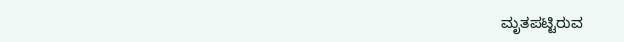ಮೃತಪಟ್ಟಿರುವ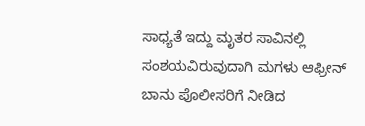ಸಾಧ್ಯತೆ ಇದ್ದು ಮೃತರ ಸಾವಿನಲ್ಲಿ ಸಂಶಯವಿರುವುದಾಗಿ ಮಗಳು ಆಫ್ರೀನ್ ಬಾನು ಪೊಲೀಸರಿಗೆ ನೀಡಿದ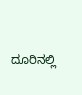ದೂರಿನಲ್ಲಿ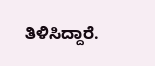ತಿಳಿಸಿದ್ದಾರೆ.